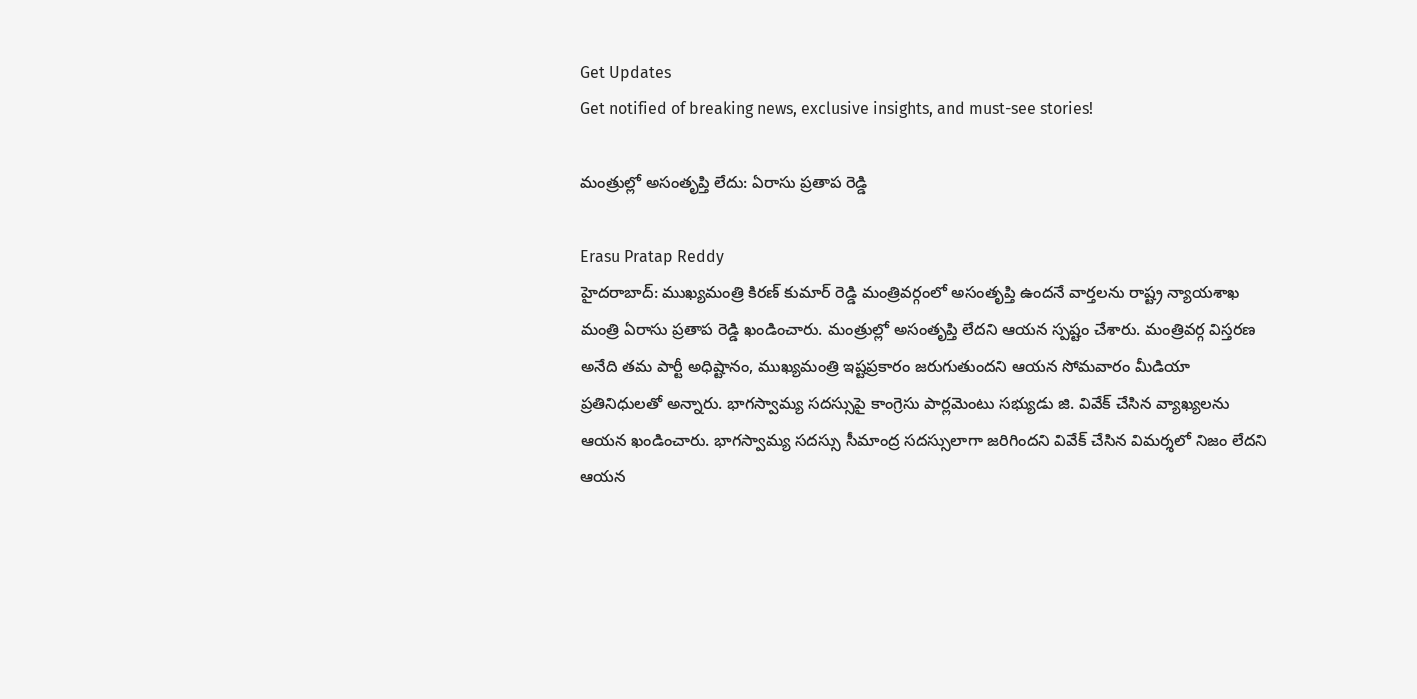Get Updates
Get notified of breaking news, exclusive insights, and must-see stories!

మంత్రుల్లో అసంతృప్తి లేదు: ఏరాసు ప్రతాప రెడ్డి

Erasu Pratap Reddy
హైదరాబాద్: ముఖ్యమంత్రి కిరణ్ కుమార్ రెడ్డి మంత్రివర్గంలో అసంతృప్తి ఉందనే వార్తలను రాష్ట్ర న్యాయశాఖ మంత్రి ఏరాసు ప్రతాప రెడ్డి ఖండించారు. మంత్రుల్లో అసంతృప్తి లేదని ఆయన స్పష్టం చేశారు. మంత్రివర్గ విస్తరణ అనేది తమ పార్టీ అధిష్టానం, ముఖ్యమంత్రి ఇష్టప్రకారం జరుగుతుందని ఆయన సోమవారం మీడియా ప్రతినిధులతో అన్నారు. భాగస్వామ్య సదస్సుపై కాంగ్రెసు పార్లమెంటు సభ్యుడు జి. వివేక్ చేసిన వ్యాఖ్యలను ఆయన ఖండించారు. భాగస్వామ్య సదస్సు సీమాంద్ర సదస్సులాగా జరిగిందని వివేక్ చేసిన విమర్శలో నిజం లేదని ఆయన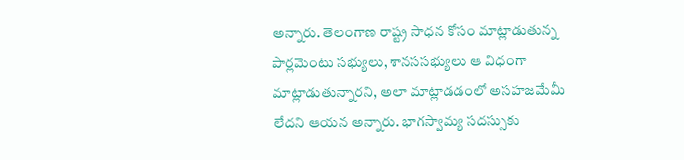అన్నారు. తెలంగాణ రాష్ట్ర సాధన కోసం మాట్లాడుతున్న పార్లమెంటు సభ్యులు, శానససభ్యులు ఆ విధంగా మాట్లాడుతున్నారని, అలా మాట్లాడడంలో అసహజమేమీ లేదని ఆయన అన్నారు. భాగస్వామ్య సదస్సుకు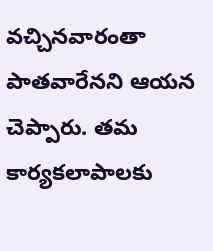వచ్చినవారంతా పాతవారేనని ఆయన చెప్పారు. తమ కార్యకలాపాలకు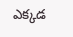ఎక్కడ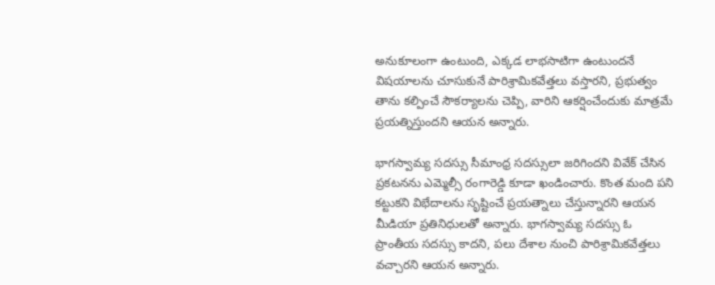అనుకూలంగా ఉంటుంది, ఎక్కడ లాభసాటిగా ఉంటుందనే విషయాలను చూసుకునే పారిశ్రామికవేత్తలు వస్తారని, ప్రభుత్వం తాను కల్పించే సౌకర్యాలను చెప్పి, వారిని ఆకర్షించేందుకు మాత్రమే ప్రయత్నిస్తుందని ఆయన అన్నారు.

భాగస్వామ్య సదస్సు సీమాంధ్ర సదస్సులా జరిగిందని వివేక్ చేసిన ప్రకటనను ఎమ్మెల్సీ రంగారెడ్డి కూడా ఖండించారు. కొంత మంది పని కట్టుకని విభేదాలను సృష్టించే ప్రయత్నాలు చేస్తున్నారని ఆయన మీడియా ప్రతినిధులతో అన్నారు. భాగస్వామ్య సదస్సు ఓ ప్రాంతీయ సదస్సు కాదని, పలు దేశాల నుంచి పారిశ్రామికవేత్తలు వచ్చారని ఆయన అన్నారు.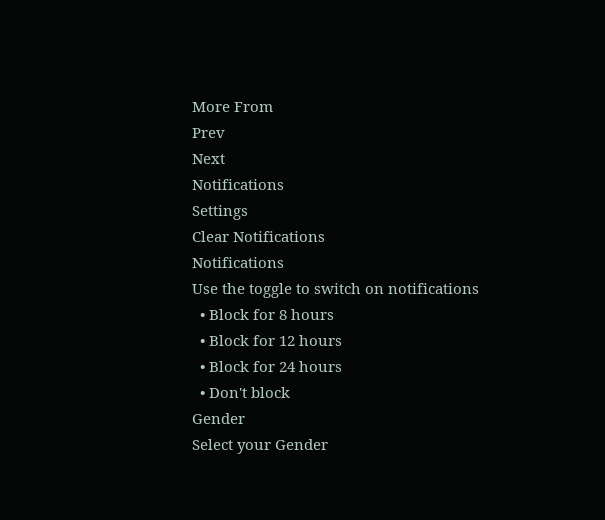More From
Prev
Next
Notifications
Settings
Clear Notifications
Notifications
Use the toggle to switch on notifications
  • Block for 8 hours
  • Block for 12 hours
  • Block for 24 hours
  • Don't block
Gender
Select your Gender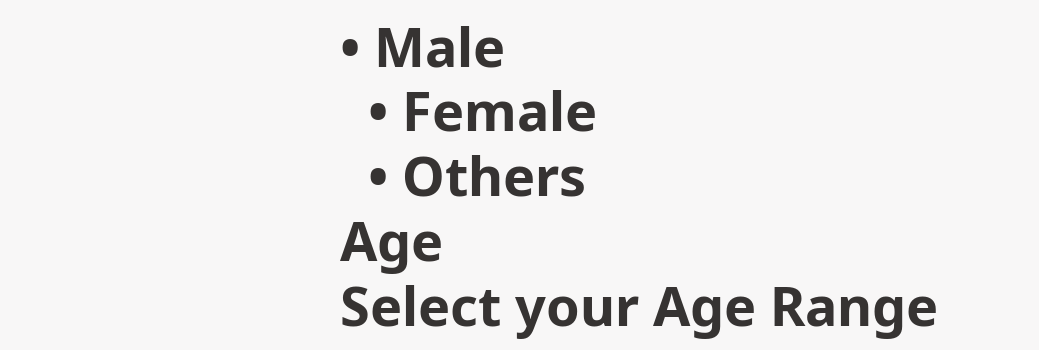• Male
  • Female
  • Others
Age
Select your Age Range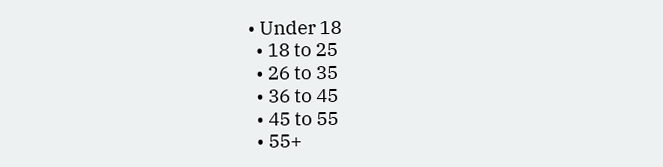• Under 18
  • 18 to 25
  • 26 to 35
  • 36 to 45
  • 45 to 55
  • 55+